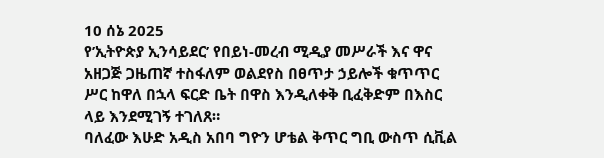10 ሰኔ 2025
የ’ኢትዮጵያ ኢንሳይደር’ የበይነ-መረብ ሚዲያ መሥራች እና ዋና አዘጋጅ ጋዜጠኛ ተስፋለም ወልደየስ በፀጥታ ኃይሎች ቁጥጥር ሥር ከዋለ በኋላ ፍርድ ቤት በዋስ እንዲለቀቅ ቢፈቅድም በእስር ላይ እንደሚገኝ ተገለጸ።
ባለፈው እሁድ አዲስ አበባ ግዮን ሆቴል ቅጥር ግቢ ውስጥ ሲቪል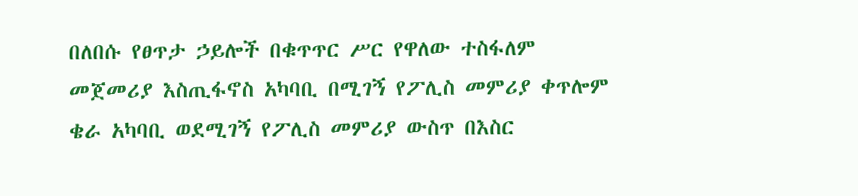በለበሱ የፀጥታ ኃይሎች በቁጥጥር ሥር የዋለው ተስፋለም መጀመሪያ እስጢፋኖስ አካባቢ በሚገኝ የፖሊስ መምሪያ ቀጥሎም ቄራ አካባቢ ወደሚገኝ የፖሊስ መምሪያ ውስጥ በእስር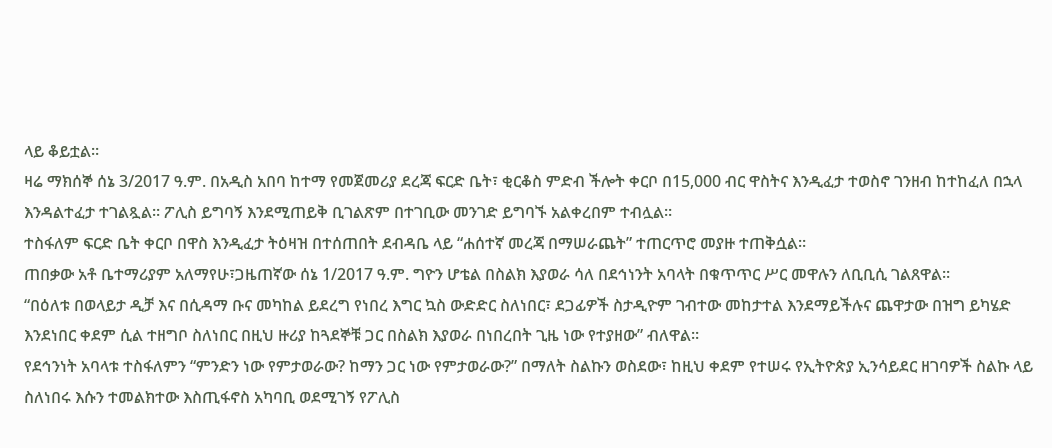ላይ ቆይቷል።
ዛሬ ማክሰኞ ሰኔ 3/2017 ዓ.ም. በአዲስ አበባ ከተማ የመጀመሪያ ደረጃ ፍርድ ቤት፣ ቂርቆስ ምድብ ችሎት ቀርቦ በ15,000 ብር ዋስትና እንዲፈታ ተወስኖ ገንዘብ ከተከፈለ በኋላ እንዳልተፈታ ተገልጿል። ፖሊስ ይግባኝ እንደሚጠይቅ ቢገልጽም በተገቢው መንገድ ይግባኙ አልቀረበም ተብሏል።
ተስፋለም ፍርድ ቤት ቀርቦ በዋስ እንዲፈታ ትዕዛዝ በተሰጠበት ደብዳቤ ላይ “ሐሰተኛ መረጃ በማሠራጨት” ተጠርጥሮ መያዙ ተጠቅሷል።
ጠበቃው አቶ ቤተማሪያም አለማየሁ፣ጋዜጠኛው ሰኔ 1/2017 ዓ.ም. ግዮን ሆቴል በስልክ እያወራ ሳለ በደኅነንት አባላት በቁጥጥር ሥር መዋሉን ለቢቢሲ ገልጸዋል።
“በዕለቱ በወላይታ ዲቻ እና በሲዳማ ቡና መካከል ይደረግ የነበረ እግር ኳስ ውድድር ስለነበር፣ ደጋፊዎች ስታዲዮም ገብተው መከታተል እንደማይችሉና ጨዋታው በዝግ ይካሄድ እንደነበር ቀደም ሲል ተዘግቦ ስለነበር በዚህ ዙሪያ ከጓደኞቹ ጋር በስልክ እያወራ በነበረበት ጊዜ ነው የተያዘው” ብለዋል።
የደኅንነት አባላቱ ተስፋለምን “ምንድን ነው የምታወራው? ከማን ጋር ነው የምታወራው?” በማለት ስልኩን ወስደው፣ ከዚህ ቀደም የተሠሩ የኢትዮጵያ ኢንሳይደር ዘገባዎች ስልኩ ላይ ስለነበሩ እሱን ተመልክተው እስጢፋኖስ አካባቢ ወደሚገኝ የፖሊስ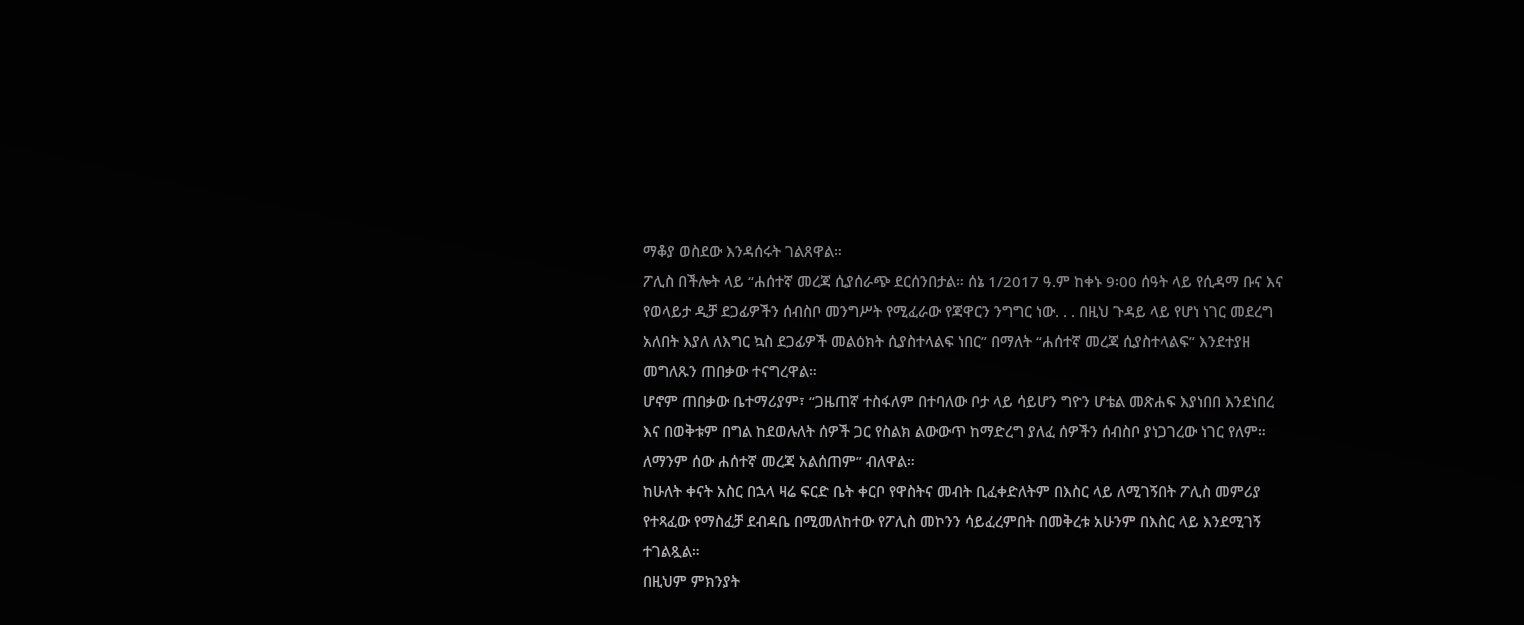ማቆያ ወስደው እንዳሰሩት ገልጸዋል።
ፖሊስ በችሎት ላይ “ሐሰተኛ መረጃ ሲያሰራጭ ደርሰንበታል። ሰኔ 1/2017 ዓ.ም ከቀኑ 9፡00 ሰዓት ላይ የሲዳማ ቡና እና የወላይታ ዲቻ ደጋፊዎችን ሰብስቦ መንግሥት የሚፈራው የጃዋርን ንግግር ነው. . . በዚህ ጉዳይ ላይ የሆነ ነገር መደረግ አለበት እያለ ለእግር ኳስ ደጋፊዎች መልዕክት ሲያስተላልፍ ነበር” በማለት “ሐሰተኛ መረጃ ሲያስተላልፍ” እንደተያዘ መግለጹን ጠበቃው ተናግረዋል።
ሆኖም ጠበቃው ቤተማሪያም፣ “ጋዜጠኛ ተስፋለም በተባለው ቦታ ላይ ሳይሆን ግዮን ሆቴል መጽሐፍ እያነበበ እንደነበረ እና በወቅቱም በግል ከደወሉለት ሰዎች ጋር የስልክ ልውውጥ ከማድረግ ያለፈ ሰዎችን ሰብስቦ ያነጋገረው ነገር የለም። ለማንም ሰው ሐሰተኛ መረጃ አልሰጠም” ብለዋል።
ከሁለት ቀናት አስር በኋላ ዛሬ ፍርድ ቤት ቀርቦ የዋስትና መብት ቢፈቀድለትም በእስር ላይ ለሚገኝበት ፖሊስ መምሪያ የተጻፈው የማስፈቻ ደብዳቤ በሚመለከተው የፖሊስ መኮንን ሳይፈረምበት በመቅረቱ አሁንም በእስር ላይ እንደሚገኝ ተገልጿል።
በዚህም ምክንያት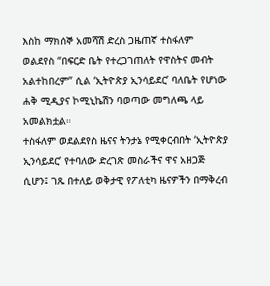እስከ ማክሰኞ አመሻሽ ድረስ ጋዜጠኛ ተስፋለም ወልደየስ “በፍርድ ቤት የተረጋገጠለት የዋስትና መብት አልተከበረም” ሲል ‘ኢትዮጵያ ኢንሳይደር’ ባለቤት የሆነው ሐቅ ሚዲያና ኮሚኒኬሽን ባወጣው መግለጫ ላይ አመልክቷል።
ተስፋለም ወደልደየስ ዜናና ትንታኔ የሚቀርብበት ‘ኢትዮጵያ ኢንሳይደር’ የተባለው ድረገጽ መስራችና ዋና አዘጋጅ ሲሆን፤ ገጹ በተለይ ወቅታዊ የፖለቲካ ዜናዎችን በማቅረብ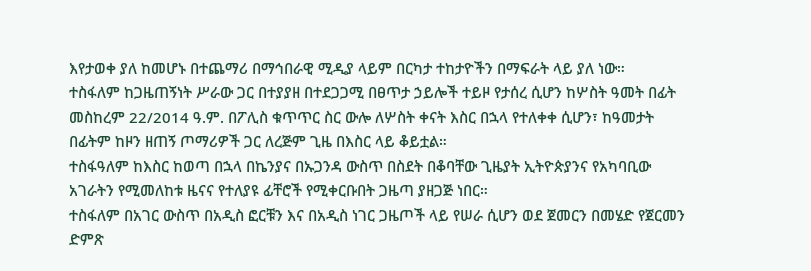እየታወቀ ያለ ከመሆኑ በተጨማሪ በማኅበራዊ ሚዲያ ላይም በርካታ ተከታዮችን በማፍራት ላይ ያለ ነው።
ተስፋለም ከጋዜጠኝነት ሥራው ጋር በተያያዘ በተደጋጋሚ በፀጥታ ኃይሎች ተይዞ የታሰረ ሲሆን ከሦስት ዓመት በፊት መስከረም 22/2014 ዓ.ም. በፖሊስ ቁጥጥር ስር ውሎ ለሦስት ቀናት እስር በኋላ የተለቀቀ ሲሆን፣ ከዓመታት በፊትም ከዞን ዘጠኝ ጦማሪዎች ጋር ለረጅም ጊዜ በእስር ላይ ቆይቷል።
ተስፋዓለም ከእስር ከወጣ በኋላ በኬንያና በኡጋንዳ ውስጥ በስደት በቆባቸው ጊዜያት ኢትዮጵያንና የአካባቢው አገራትን የሚመለከቱ ዜናና የተለያዩ ፊቸሮች የሚቀርቡበት ጋዜጣ ያዘጋጅ ነበር።
ተስፋለም በአገር ውስጥ በአዲስ ፎርቹን እና በአዲስ ነገር ጋዜጦች ላይ የሠራ ሲሆን ወደ ጀመርን በመሄድ የጀርመን ድምጽ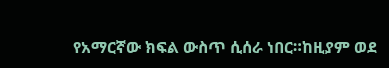የአማርኛው ክፍል ውስጥ ሲሰራ ነበር።ከዚያም ወደ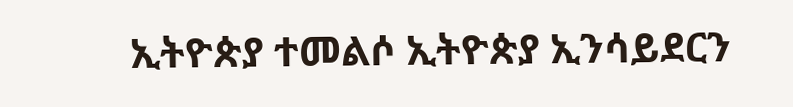ኢትዮጵያ ተመልሶ ኢትዮጵያ ኢንሳይደርን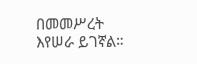በመመሥረት እየሠራ ይገኛል።